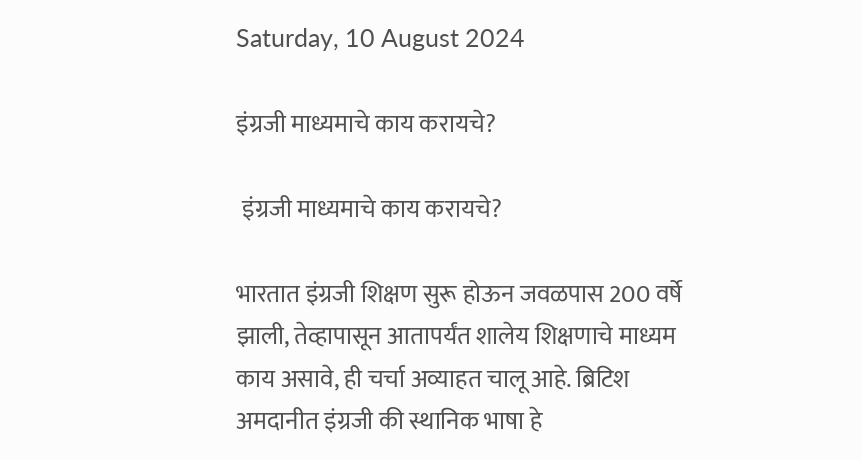Saturday, 10 August 2024

इंग्रजी माध्यमाचे काय करायचे?

 इंग्रजी माध्यमाचे काय करायचे?

भारतात इंग्रजी शिक्षण सुरू होऊन जवळपास 200 वर्षे झाली, तेव्हापासून आतापर्यंत शालेय शिक्षणाचे माध्यम काय असावे, ही चर्चा अव्याहत चालू आहे. ब्रिटिश अमदानीत इंग्रजी की स्थानिक भाषा हे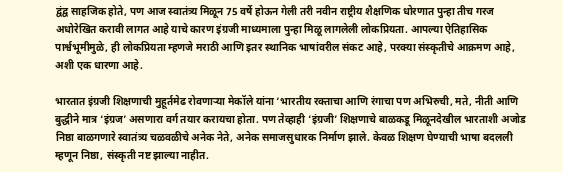द्वंद्व साहजिक होते, पण आज स्वातंत्र्य मिळून 75 वर्षे होऊन गेली तरी नवीन राष्ट्रीय शैक्षणिक धोरणात पुन्हा तीच गरज अधोरेखित करावी लागत आहे याचे कारण इंग्रजी माध्यमाला पुन्हा मिळू लागलेली लोकप्रियता. आपल्या ऐतिहासिक पार्श्वभूमीमुळे, ही लोकप्रियता म्हणजे मराठी आणि इतर स्थानिक भाषांवरील संकट आहे, परक्या संस्कृतीचे आक्रमण आहे, अशी एक धारणा आहे.

भारतात इंग्रजी शिक्षणाची मुहूर्तमेढ रोवणाऱ्या मेकॉले यांना ‘भारतीय रक्ताचा आणि रंगाचा पण अभिरुची, मते, नीती आणि बुद्धीने मात्र ‘इंग्रज’ असणारा वर्ग तयार करायचा होता. पण तेव्हाही ‘इंग्रजी’ शिक्षणाचे बाळकडू मिळूनदेखील भारताशी अजोड निष्ठा बाळगणारे स्वातंत्र्य चळवळीचे अनेक नेते, अनेक समाजसुधारक निर्माण झाले. केवळ शिक्षण घेण्याची भाषा बदलली म्हणून निष्ठा, संस्कृती नष्ट झाल्या नाहीत.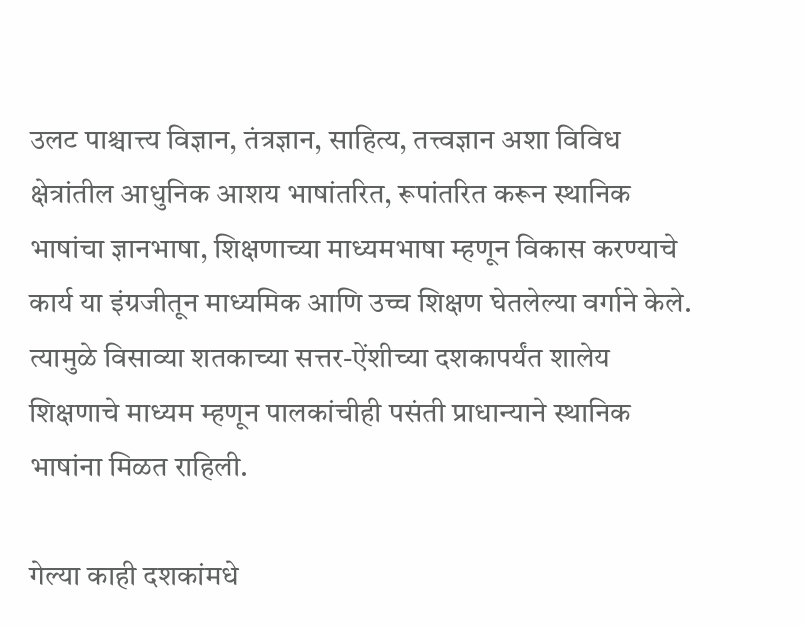उलट पाश्चात्त्य विज्ञान, तंत्रज्ञान, साहित्य, तत्त्वज्ञान अशा विविध क्षेत्रांतील आधुनिक आशय भाषांतरित, रूपांतरित करून स्थानिक भाषांचा ज्ञानभाषा, शिक्षणाच्या माध्यमभाषा म्हणून विकास करण्याचे कार्य या इंग्रजीतून माध्यमिक आणि उच्च शिक्षण घेतलेल्या वर्गाने केले. त्यामुळे विसाव्या शतकाच्या सत्तर-ऐंशीच्या दशकापर्यंत शालेय शिक्षणाचे माध्यम म्हणून पालकांचीही पसंती प्राधान्याने स्थानिक भाषांना मिळत राहिली.

गेल्या काही दशकांमधे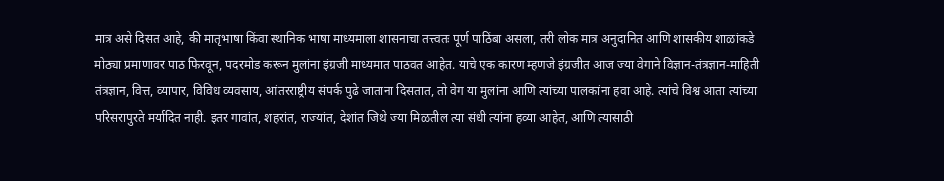मात्र असे दिसत आहे, की मातृभाषा किंवा स्थानिक भाषा माध्यमाला शासनाचा तत्त्वतः पूर्ण पाठिंबा असला, तरी लोक मात्र अनुदानित आणि शासकीय शाळांकडे मोठ्या प्रमाणावर पाठ फिरवून, पदरमोड करून मुलांना इंग्रजी माध्यमात पाठवत आहेत. याचे एक कारण म्हणजे इंग्रजीत आज ज्या वेगाने विज्ञान-तंत्रज्ञान-माहिती तंत्रज्ञान, वित्त, व्यापार, विविध व्यवसाय, आंतरराष्ट्रीय संपर्क पुढे जाताना दिसतात, तो वेग या मुलांना आणि त्यांच्या पालकांना हवा आहे. त्यांचे विश्व आता त्यांच्या परिसरापुरते मर्यादित नाही. इतर गावांत, शहरांत, राज्यांत, देशांत जिथे ज्या मिळतील त्या संधी त्यांना हव्या आहेत, आणि त्यासाठी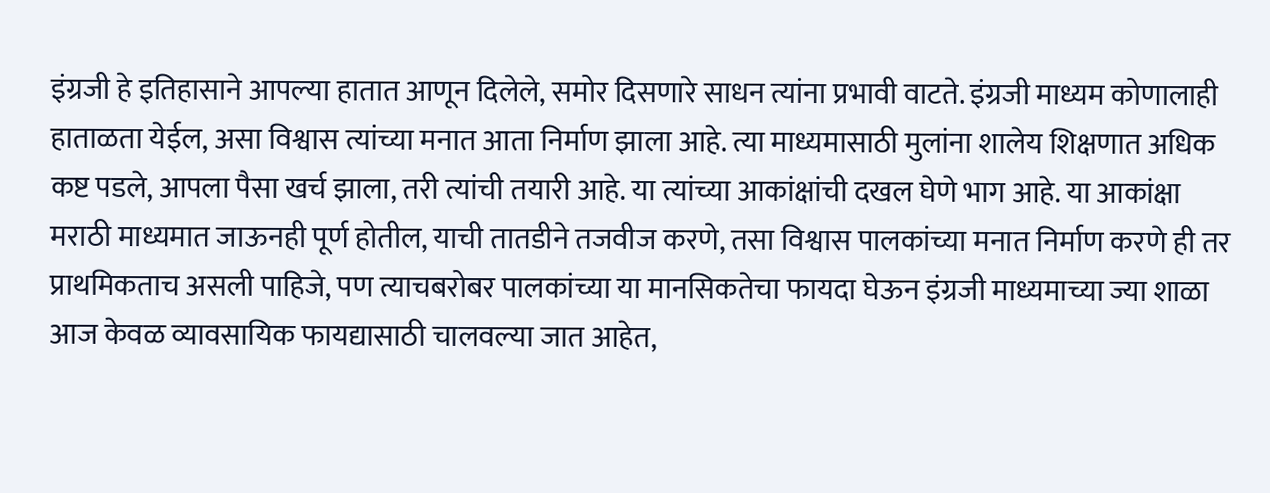इंग्रजी हे इतिहासाने आपल्या हातात आणून दिलेले, समोर दिसणारे साधन त्यांना प्रभावी वाटते. इंग्रजी माध्यम कोणालाही हाताळता येईल, असा विश्वास त्यांच्या मनात आता निर्माण झाला आहे. त्या माध्यमासाठी मुलांना शालेय शिक्षणात अधिक कष्ट पडले, आपला पैसा खर्च झाला, तरी त्यांची तयारी आहे. या त्यांच्या आकांक्षांची दखल घेणे भाग आहे. या आकांक्षा मराठी माध्यमात जाऊनही पूर्ण होतील, याची तातडीने तजवीज करणे, तसा विश्वास पालकांच्या मनात निर्माण करणे ही तर प्राथमिकताच असली पाहिजे, पण त्याचबरोबर पालकांच्या या मानसिकतेचा फायदा घेऊन इंग्रजी माध्यमाच्या ज्या शाळा आज केवळ व्यावसायिक फायद्यासाठी चालवल्या जात आहेत,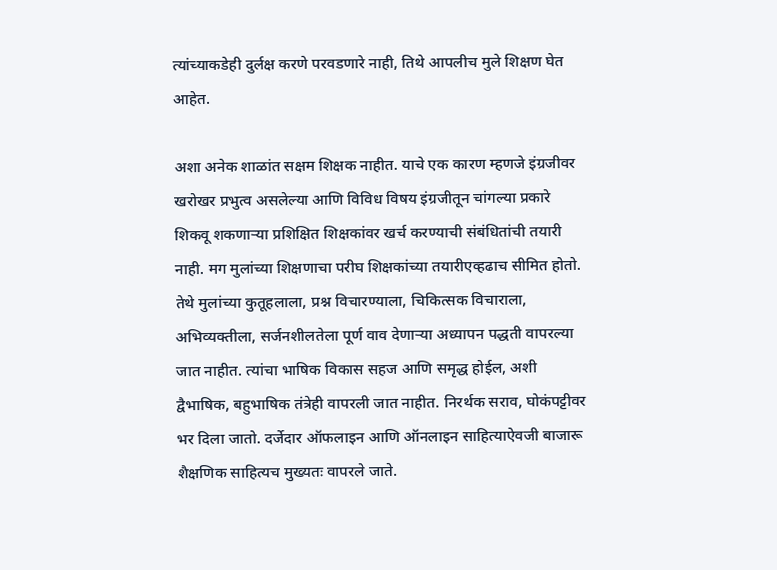त्यांच्याकडेही दुर्लक्ष करणे परवडणारे नाही, तिथे आपलीच मुले शिक्षण घेत आहेत.

अशा अनेक शाळांत सक्षम शिक्षक नाहीत. याचे एक कारण म्हणजे इंग्रजीवर खरोखर प्रभुत्व असलेल्या आणि विविध विषय इंग्रजीतून चांगल्या प्रकारे शिकवू शकणाऱ्या प्रशिक्षित शिक्षकांवर खर्च करण्याची संबंधितांची तयारी नाही. मग मुलांच्या शिक्षणाचा परीघ शिक्षकांच्या तयारीएव्हढाच सीमित होतो. तेथे मुलांच्या कुतूहलाला, प्रश्न विचारण्याला, चिकित्सक विचाराला, अभिव्यक्तीला, सर्जनशीलतेला पूर्ण वाव देणाऱ्या अध्यापन पद्धती वापरल्या जात नाहीत. त्यांचा भाषिक विकास सहज आणि समृद्ध होईल, अशी द्वैभाषिक, बहुभाषिक तंत्रेही वापरली जात नाहीत. निरर्थक सराव, घोकंपट्टीवर भर दिला जातो. दर्जेदार ऑफलाइन आणि ऑनलाइन साहित्याऐवजी बाजारू शैक्षणिक साहित्यच मुख्यतः वापरले जाते.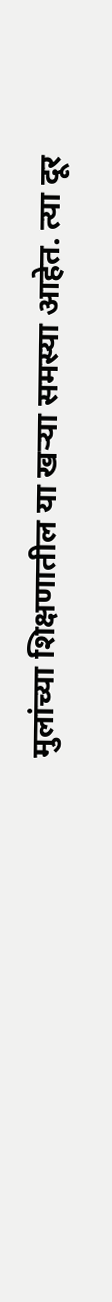मुलांच्या शिक्षणातील या खऱ्या समस्या आहेत. त्या दूर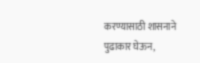करण्यासाठी शासनाने पुढाकार घेऊन,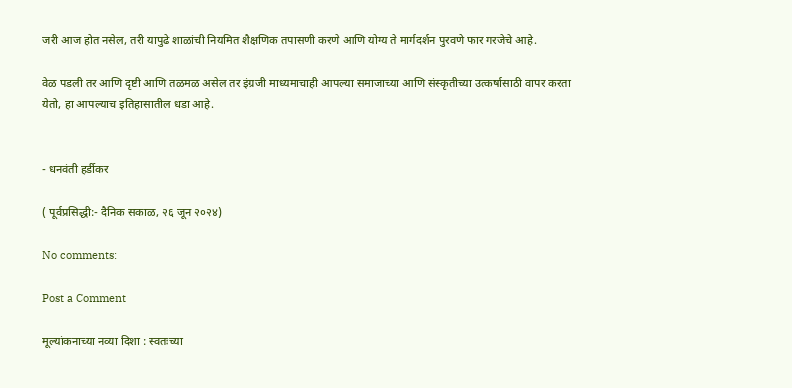जरी आज होत नसेल, तरी यापुढे शाळांची नियमित शैक्षणिक तपासणी करणे आणि योग्य ते मार्गदर्शन पुरवणे फार गरजेचे आहे.

वेळ पडली तर आणि दृष्टी आणि तळमळ असेल तर इंग्रजी माध्यमाचाही आपल्या समाजाच्या आणि संस्कृतीच्या उत्कर्षासाठी वापर करता येतो, हा आपल्याच इतिहासातील धडा आहे.


- धनवंती हर्डीकर

( पूर्वप्रसिद्धी:- दैनिक सकाळ, २६ जून २०२४)

No comments:

Post a Comment

मूल्यांकनाच्या नव्या दिशा : स्वतःच्या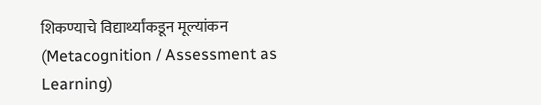शिकण्याचे विद्यार्थ्यांकडून मूल्यांकन (Metacognition / Assessment as Learning)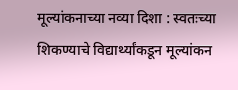मूल्यांकनाच्या नव्या दिशा : स्वतःच्या शिकण्याचे विद्यार्थ्यांकडून मूल्यांकन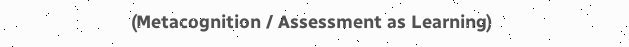(Metacognition / Assessment as Learning)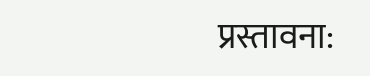प्रस्तावना: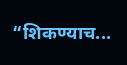“शिकण्याच...